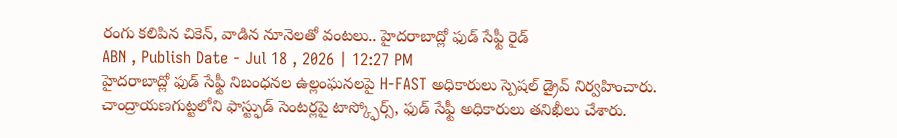రంగు కలిపిన చికెన్, వాడిన నూనెలతో వంటలు.. హైదరాబాద్లో ఫుడ్ సేఫ్టీ రైడ్
ABN , Publish Date - Jul 18 , 2026 | 12:27 PM
హైదరాబాద్లో ఫుడ్ సేఫ్టీ నిబంధనల ఉల్లంఘనలపై H-FAST అధికారులు స్పెషల్ డ్రైవ్ నిర్వహించారు. చాంద్రాయణగుట్టలోని ఫాస్ట్ఫుడ్ సెంటర్లపై టాస్క్ఫోర్స్, ఫుడ్ సేఫ్టీ అధికారులు తనిఖీలు చేశారు.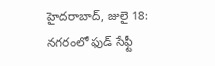హైదరాబాద్, జులై 18: నగరంలో ఫుడ్ సేఫ్టీ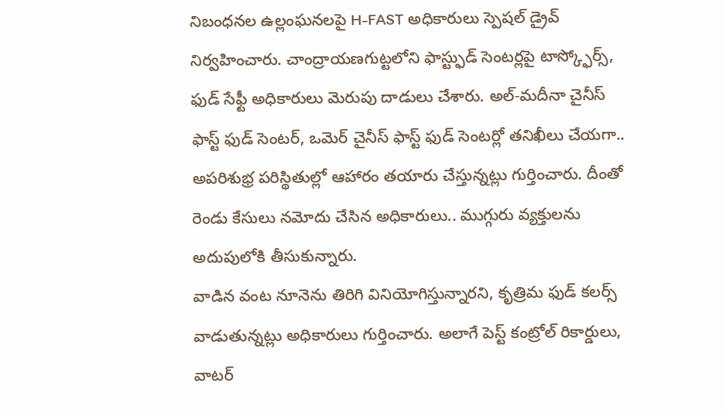నిబంధనల ఉల్లంఘనలపై H-FAST అధికారులు స్పెషల్ డ్రైవ్ నిర్వహించారు. చాంద్రాయణగుట్టలోని ఫాస్ట్ఫుడ్ సెంటర్లపై టాస్క్ఫోర్స్, ఫుడ్ సేఫ్టీ అధికారులు మెరుపు దాడులు చేశారు. అల్-మదీనా చైనీస్ ఫాస్ట్ ఫుడ్ సెంటర్, ఒమెర్ చైనీస్ ఫాస్ట్ ఫుడ్ సెంటర్లో తనిఖీలు చేయగా.. అపరిశుభ్ర పరిస్థితుల్లో ఆహారం తయారు చేస్తున్నట్లు గుర్తించారు. దీంతో రెండు కేసులు నమోదు చేసిన అధికారులు.. ముగ్గురు వ్యక్తులను అదుపులోకి తీసుకున్నారు.
వాడిన వంట నూనెను తిరిగి వినియోగిస్తున్నారని, కృత్రిమ ఫుడ్ కలర్స్ వాడుతున్నట్లు అధికారులు గుర్తించారు. అలాగే పెస్ట్ కంట్రోల్ రికార్డులు, వాటర్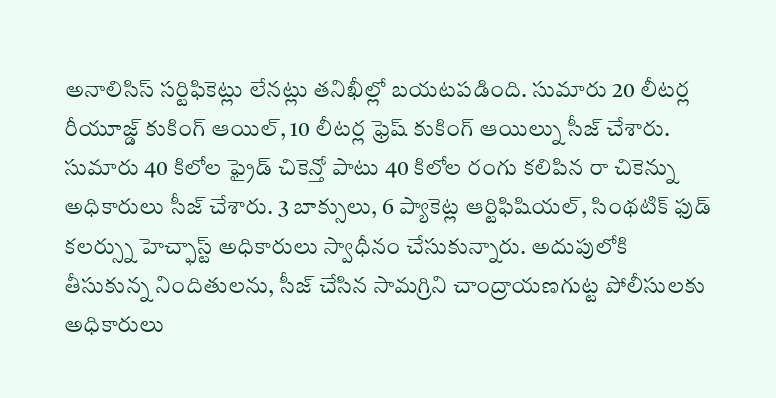అనాలిసిస్ సర్టిఫికెట్లు లేనట్లు తనిఖీల్లో బయటపడింది. సుమారు 20 లీటర్ల రీయూజ్డ్ కుకింగ్ ఆయిల్, 10 లీటర్ల ఫ్రెష్ కుకింగ్ ఆయిల్ను సీజ్ చేశారు. సుమారు 40 కిలోల ఫ్రైడ్ చికెన్తో పాటు 40 కిలోల రంగు కలిపిన రా చికెన్ను అధికారులు సీజ్ చేశారు. 3 బాక్సులు, 6 ప్యాకెట్ల ఆర్టిఫిషియల్, సింథటిక్ ఫుడ్ కలర్స్ను హెచ్ఫాస్ట్ అధికారులు స్వాధీనం చేసుకున్నారు. అదుపులోకి తీసుకున్న నిందితులను, సీజ్ చేసిన సామగ్రిని చాంద్రాయణగుట్ట పోలీసులకు అధికారులు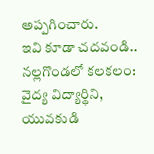అప్పగించారు.
ఇవి కూడా చదవండి..
నల్లగొండలో కలకలం: వైద్య విద్యార్థిని, యువకుడి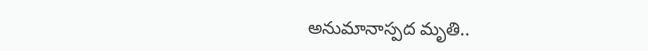అనుమానాస్పద మృతి..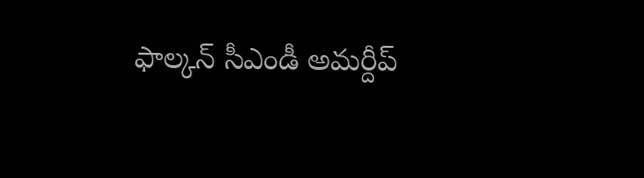ఫాల్కన్ సీఎండీ అమర్దీప్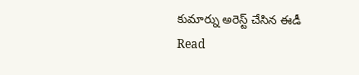కుమార్ను అరెస్ట్ చేసిన ఈడీ
Read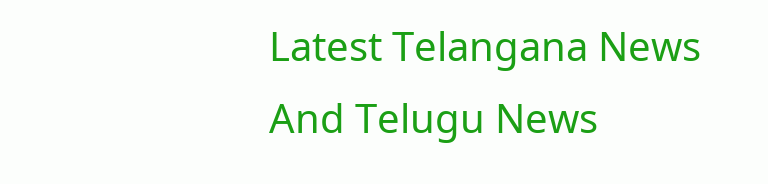Latest Telangana News And Telugu News